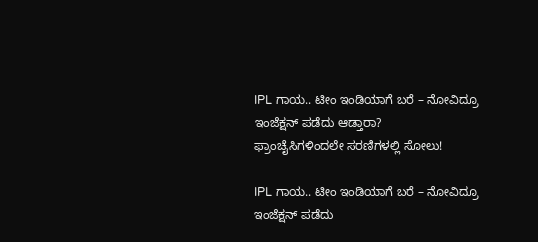IPL ಗಾಯ.. ಟೀಂ ಇಂಡಿಯಾಗೆ ಬರೆ – ನೋವಿದ್ರೂ ಇಂಜೆಕ್ಷನ್ ಪಡೆದು ಆಡ್ತಾರಾ?
ಫ್ರಾಂಚೈಸಿಗಳಿಂದಲೇ ಸರಣಿಗಳಲ್ಲಿ ಸೋಲು!

IPL ಗಾಯ.. ಟೀಂ ಇಂಡಿಯಾಗೆ ಬರೆ – ನೋವಿದ್ರೂ ಇಂಜೆಕ್ಷನ್ ಪಡೆದು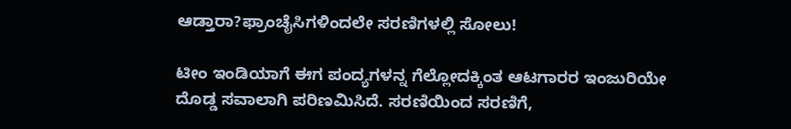ಆಡ್ತಾರಾ?ಫ್ರಾಂಚೈಸಿಗಳಿಂದಲೇ ಸರಣಿಗಳಲ್ಲಿ ಸೋಲು!

ಟೀಂ ಇಂಡಿಯಾಗೆ ಈಗ ಪಂದ್ಯಗಳನ್ನ ಗೆಲ್ಲೋದಕ್ಕಿಂತ ಆಟಗಾರರ ಇಂಜುರಿಯೇ ದೊಡ್ಡ ಸವಾಲಾಗಿ ಪರಿಣಮಿಸಿದೆ. ಸರಣಿಯಿಂದ ಸರಣಿಗೆ,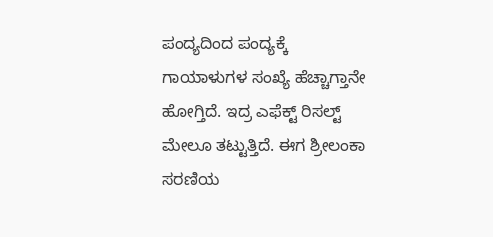ಪಂದ್ಯದಿಂದ ಪಂದ್ಯಕ್ಕೆ ಗಾಯಾಳುಗಳ ಸಂಖ್ಯೆ ಹೆಚ್ಚಾಗ್ತಾನೇ ಹೋಗ್ತಿದೆ. ಇದ್ರ ಎಫೆಕ್ಟ್ ರಿಸಲ್ಟ್ ಮೇಲೂ ತಟ್ಟುತ್ತಿದೆ. ಈಗ ಶ್ರೀಲಂಕಾ ಸರಣಿಯ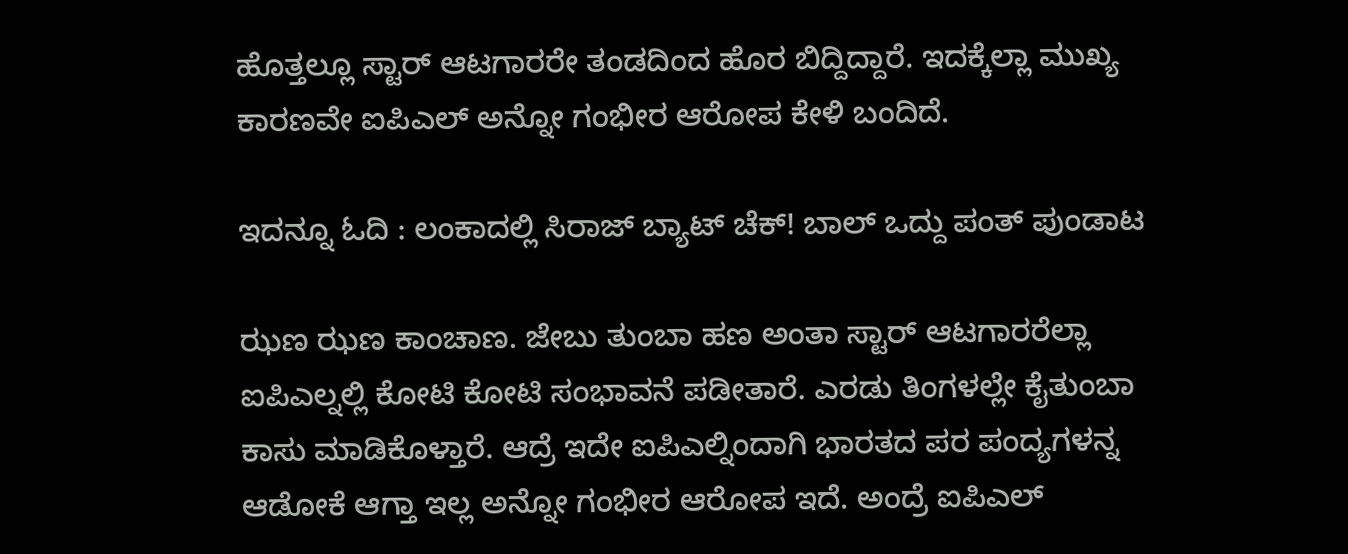ಹೊತ್ತಲ್ಲೂ ಸ್ಟಾರ್ ಆಟಗಾರರೇ ತಂಡದಿಂದ ಹೊರ ಬಿದ್ದಿದ್ದಾರೆ. ಇದಕ್ಕೆಲ್ಲಾ ಮುಖ್ಯ ಕಾರಣವೇ ಐಪಿಎಲ್ ಅನ್ನೋ ಗಂಭೀರ ಆರೋಪ ಕೇಳಿ ಬಂದಿದೆ.

ಇದನ್ನೂ ಓದಿ : ಲಂಕಾದಲ್ಲಿ ಸಿರಾಜ್ ಬ್ಯಾಟ್ ಚೆಕ್! ಬಾಲ್ ಒದ್ದು ಪಂತ್ ಪುಂಡಾಟ

ಝಣ ಝಣ ಕಾಂಚಾಣ. ಜೇಬು ತುಂಬಾ ಹಣ ಅಂತಾ ಸ್ಟಾರ್ ಆಟಗಾರರೆಲ್ಲಾ ಐಪಿಎಲ್ನಲ್ಲಿ ಕೋಟಿ ಕೋಟಿ ಸಂಭಾವನೆ ಪಡೀತಾರೆ. ಎರಡು ತಿಂಗಳಲ್ಲೇ ಕೈತುಂಬಾ ಕಾಸು ಮಾಡಿಕೊಳ್ತಾರೆ. ಆದ್ರೆ ಇದೇ ಐಪಿಎಲ್ನಿಂದಾಗಿ ಭಾರತದ ಪರ ಪಂದ್ಯಗಳನ್ನ ಆಡೋಕೆ ಆಗ್ತಾ ಇಲ್ಲ ಅನ್ನೋ ಗಂಭೀರ ಆರೋಪ ಇದೆ. ಅಂದ್ರೆ ಐಪಿಎಲ್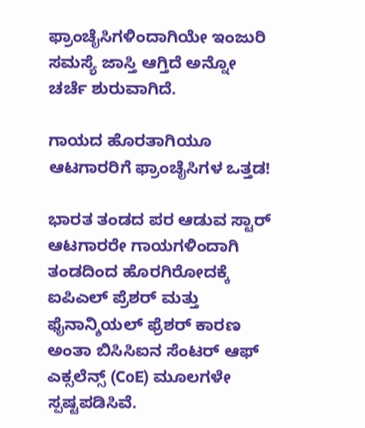ಫ್ರಾಂಚೈಸಿಗಳಿಂದಾಗಿಯೇ ಇಂಜುರಿ ಸಮಸ್ಯೆ ಜಾಸ್ತಿ ಆಗ್ತಿದೆ ಅನ್ನೋ ಚರ್ಚೆ ಶುರುವಾಗಿದೆ.

ಗಾಯದ ಹೊರತಾಗಿಯೂ ಆಟಗಾರರಿಗೆ ಫ್ರಾಂಚೈಸಿಗಳ ಒತ್ತಡ!

ಭಾರತ ತಂಡದ ಪರ ಆಡುವ ಸ್ಟಾರ್ ಆಟಗಾರರೇ ಗಾಯಗಳಿಂದಾಗಿ ತಂಡದಿಂದ ಹೊರಗಿರೋದಕ್ಕೆ ಐಪಿಎಲ್ ಪ್ರೆಶರ್ ಮತ್ತು ಫೈನಾನ್ಶಿಯಲ್ ಫ್ರೆಶರ್ ಕಾರಣ ಅಂತಾ ಬಿಸಿಸಿಐನ ಸೆಂಟರ್ ಆಫ್ ಎಕ್ಸಲೆನ್ಸ್ (CoE) ಮೂಲಗಳೇ ಸ್ಪಷ್ಟಪಡಿಸಿವೆ.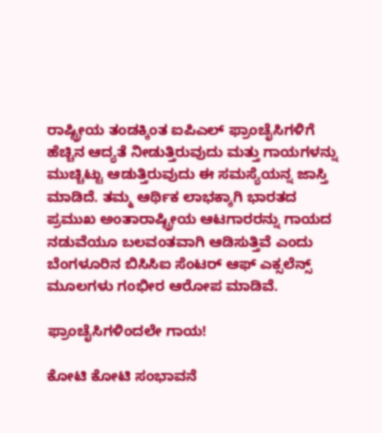ರಾಷ್ಟ್ರೀಯ ತಂಡಕ್ಕಿಂತ ಐಪಿಎಲ್ ಫ್ರಾಂಚೈಸಿಗಳಿಗೆ ಹೆಚ್ಚಿನ ಆದ್ಯತೆ ನೀಡುತ್ತಿರುವುದು ಮತ್ತು ಗಾಯಗಳನ್ನು ಮುಚ್ಚಿಟ್ಟು ಆಡುತ್ತಿರುವುದು ಈ ಸಮಸ್ಯೆಯನ್ನ ಜಾಸ್ತಿ ಮಾಡಿದೆ. ತಮ್ಮ ಆರ್ಥಿಕ ಲಾಭಕ್ಕಾಗಿ ಭಾರತದ ಪ್ರಮುಖ ಅಂತಾರಾಷ್ಟ್ರೀಯ ಆಟಗಾರರನ್ನು ಗಾಯದ ನಡುವೆಯೂ ಬಲವಂತವಾಗಿ ಆಡಿಸುತ್ತಿವೆ ಎಂದು ಬೆಂಗಳೂರಿನ ಬಿಸಿಸಿಐ ಸೆಂಟರ್ ಆಫ್ ಎಕ್ಸಲೆನ್ಸ್ ಮೂಲಗಳು ಗಂಭೀರ ಆರೋಪ ಮಾಡಿವೆ.

ಫ್ರಾಂಚೈಸಿಗಳಿಂದಲೇ ಗಾಯ!

ಕೋಟಿ ಕೋಟಿ ಸಂಭಾವನೆ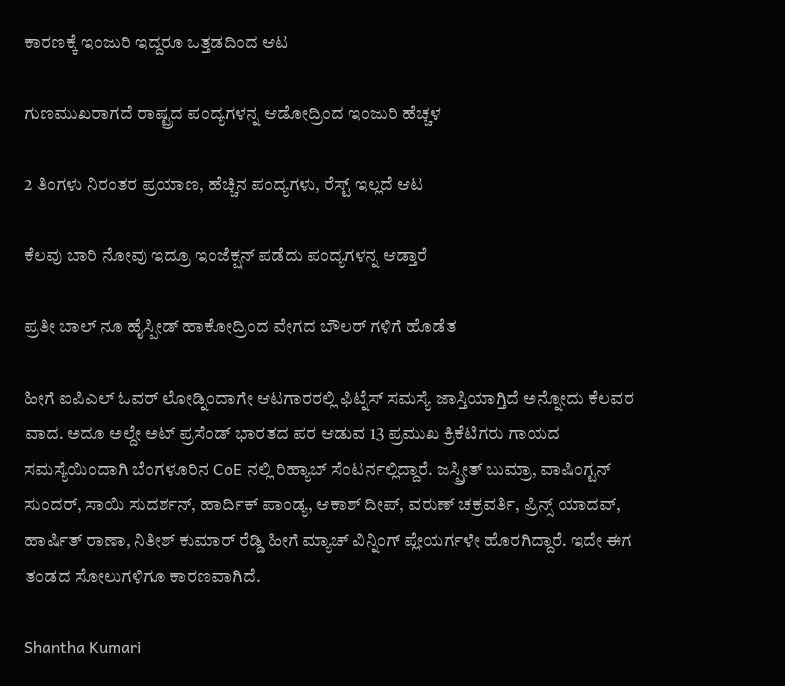ಕಾರಣಕ್ಕೆ ಇಂಜುರಿ ಇದ್ದರೂ ಒತ್ತಡದಿಂದ ಆಟ

ಗುಣಮುಖರಾಗದೆ ರಾಷ್ಟ್ರದ ಪಂದ್ಯಗಳನ್ನ ಆಡೋದ್ರಿಂದ ಇಂಜುರಿ ಹೆಚ್ಚಳ

2 ತಿಂಗಳು ನಿರಂತರ ಪ್ರಯಾಣ, ಹೆಚ್ಚಿನ ಪಂದ್ಯಗಳು, ರೆಸ್ಟ್ ಇಲ್ಲದೆ ಆಟ

ಕೆಲವು ಬಾರಿ ನೋವು ಇದ್ರೂ ಇಂಜೆಕ್ಷನ್ ಪಡೆದು ಪಂದ್ಯಗಳನ್ನ ಆಡ್ತಾರೆ

ಪ್ರತೀ ಬಾಲ್ ನೂ ಹೈಸ್ಪೀಡ್ ಹಾಕೋದ್ರಿಂದ ವೇಗದ ಬೌಲರ್ ಗಳಿಗೆ ಹೊಡೆತ

ಹೀಗೆ ಐಪಿಎಲ್ ಓವರ್ ಲೋಡ್ನಿಂದಾಗೇ ಆಟಗಾರರಲ್ಲಿ ಫಿಟ್ನೆಸ್ ಸಮಸ್ಯೆ ಜಾಸ್ತಿಯಾಗ್ತಿದೆ ಅನ್ನೋದು ಕೆಲವರ ವಾದ. ಅದೂ ಅಲ್ದೇ ಅಟ್ ಪ್ರಸೆಂಡ್ ಭಾರತದ ಪರ ಆಡುವ 13 ಪ್ರಮುಖ ಕ್ರಿಕೆಟಿಗರು ಗಾಯದ ಸಮಸ್ಯೆಯಿಂದಾಗಿ ಬೆಂಗಳೂರಿನ CoE ನಲ್ಲಿ ರಿಹ್ಯಾಬ್ ಸೆಂಟರ್ನಲ್ಲಿದ್ದಾರೆ. ಜಸ್ಪ್ರೀತ್ ಬುಮ್ರಾ, ವಾಷಿಂಗ್ಟನ್ ಸುಂದರ್, ಸಾಯಿ ಸುದರ್ಶನ್, ಹಾರ್ದಿಕ್ ಪಾಂಡ್ಯ, ಆಕಾಶ್ ದೀಪ್, ವರುಣ್ ಚಕ್ರವರ್ತಿ, ಪ್ರಿನ್ಸ್ ಯಾದವ್, ಹಾರ್ಷಿತ್ ರಾಣಾ, ನಿತೀಶ್ ಕುಮಾರ್ ರೆಡ್ಡಿ ಹೀಗೆ ಮ್ಯಾಚ್ ವಿನ್ನಿಂಗ್ ಪ್ಲೇಯರ್ಗಳೇ ಹೊರಗಿದ್ದಾರೆ. ಇದೇ ಈಗ ತಂಡದ ಸೋಲುಗಳಿಗೂ ಕಾರಣವಾಗಿದೆ.

Shantha Kumari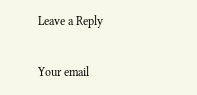Leave a Reply

Your email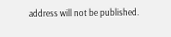address will not be published.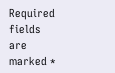Required fields are marked *